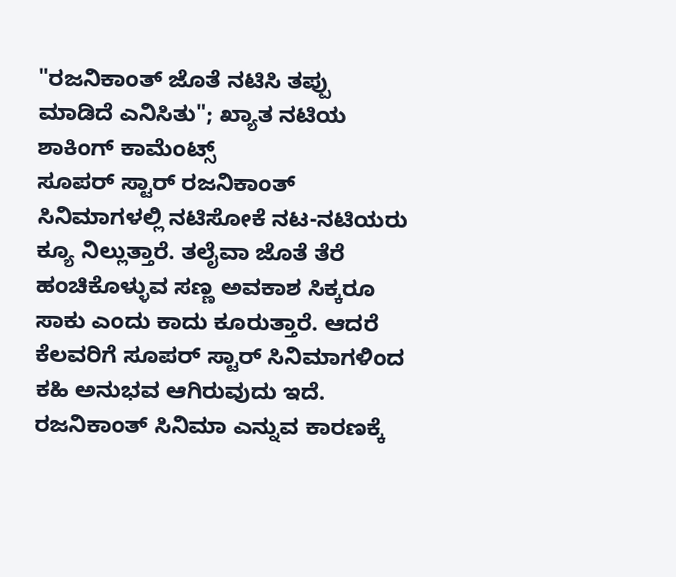"ರಜನಿಕಾಂತ್ ಜೊತೆ ನಟಿಸಿ ತಪ್ಪು ಮಾಡಿದೆ ಎನಿಸಿತು"; ಖ್ಯಾತ ನಟಿಯ ಶಾಕಿಂಗ್ ಕಾಮೆಂಟ್ಸ್
ಸೂಪರ್ ಸ್ಟಾರ್ ರಜನಿಕಾಂತ್ ಸಿನಿಮಾಗಳಲ್ಲಿ ನಟಿಸೋಕೆ ನಟ-ನಟಿಯರು ಕ್ಯೂ ನಿಲ್ಲುತ್ತಾರೆ. ತಲೈವಾ ಜೊತೆ ತೆರೆ ಹಂಚಿಕೊಳ್ಳುವ ಸಣ್ಣ ಅವಕಾಶ ಸಿಕ್ಕರೂ ಸಾಕು ಎಂದು ಕಾದು ಕೂರುತ್ತಾರೆ. ಆದರೆ ಕೆಲವರಿಗೆ ಸೂಪರ್ ಸ್ಟಾರ್ ಸಿನಿಮಾಗಳಿಂದ ಕಹಿ ಅನುಭವ ಆಗಿರುವುದು ಇದೆ.
ರಜನಿಕಾಂತ್ ಸಿನಿಮಾ ಎನ್ನುವ ಕಾರಣಕ್ಕೆ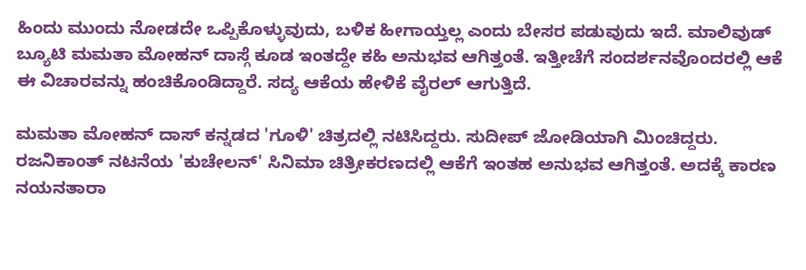ಹಿಂದು ಮುಂದು ನೋಡದೇ ಒಪ್ಪಿಕೊಳ್ಳುವುದು, ಬಳಿಕ ಹೀಗಾಯ್ತಲ್ಲ ಎಂದು ಬೇಸರ ಪಡುವುದು ಇದೆ. ಮಾಲಿವುಡ್ ಬ್ಯೂಟಿ ಮಮತಾ ಮೋಹನ್ ದಾಸ್ಗೆ ಕೂಡ ಇಂತದ್ದೇ ಕಹಿ ಅನುಭವ ಆಗಿತ್ತಂತೆ. ಇತ್ತೀಚೆಗೆ ಸಂದರ್ಶನವೊಂದರಲ್ಲಿ ಆಕೆ ಈ ವಿಚಾರವನ್ನು ಹಂಚಿಕೊಂಡಿದ್ದಾರೆ. ಸದ್ಯ ಆಕೆಯ ಹೇಳಿಕೆ ವೈರಲ್ ಆಗುತ್ತಿದೆ.

ಮಮತಾ ಮೋಹನ್ ದಾಸ್ ಕನ್ನಡದ 'ಗೂಳಿ' ಚಿತ್ರದಲ್ಲಿ ನಟಿಸಿದ್ದರು. ಸುದೀಪ್ ಜೋಡಿಯಾಗಿ ಮಿಂಚಿದ್ದರು. ರಜನಿಕಾಂತ್ ನಟನೆಯ 'ಕುಚೇಲನ್' ಸಿನಿಮಾ ಚಿತ್ರೀಕರಣದಲ್ಲಿ ಆಕೆಗೆ ಇಂತಹ ಅನುಭವ ಆಗಿತ್ತಂತೆ. ಅದಕ್ಕೆ ಕಾರಣ ನಯನತಾರಾ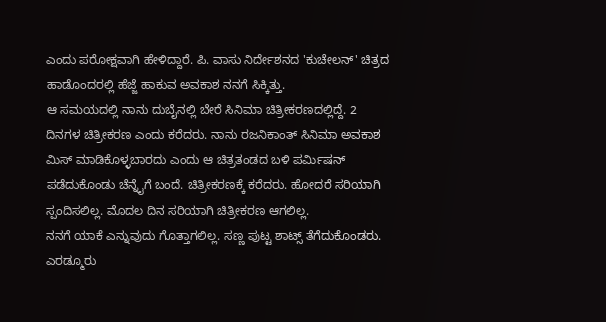ಎಂದು ಪರೋಕ್ಷವಾಗಿ ಹೇಳಿದ್ದಾರೆ. ಪಿ. ವಾಸು ನಿರ್ದೇಶನದ 'ಕುಚೇಲನ್' ಚಿತ್ರದ ಹಾಡೊಂದರಲ್ಲಿ ಹೆಜ್ಜೆ ಹಾಕುವ ಅವಕಾಶ ನನಗೆ ಸಿಕ್ಕಿತ್ತು.
ಆ ಸಮಯದಲ್ಲಿ ನಾನು ದುಬೈನಲ್ಲಿ ಬೇರೆ ಸಿನಿಮಾ ಚಿತ್ರೀಕರಣದಲ್ಲಿದ್ದೆ. 2 ದಿನಗಳ ಚಿತ್ರೀಕರಣ ಎಂದು ಕರೆದರು. ನಾನು ರಜನಿಕಾಂತ್ ಸಿನಿಮಾ ಅವಕಾಶ ಮಿಸ್ ಮಾಡಿಕೊಳ್ಳಬಾರದು ಎಂದು ಆ ಚಿತ್ರತಂಡದ ಬಳಿ ಪರ್ಮಿಷನ್ ಪಡೆದುಕೊಂಡು ಚೆನ್ನೈಗೆ ಬಂದೆ. ಚಿತ್ರೀಕರಣಕ್ಕೆ ಕರೆದರು. ಹೋದರೆ ಸರಿಯಾಗಿ ಸ್ಪಂದಿಸಲಿಲ್ಲ. ಮೊದಲ ದಿನ ಸರಿಯಾಗಿ ಚಿತ್ರೀಕರಣ ಆಗಲಿಲ್ಲ.
ನನಗೆ ಯಾಕೆ ಎನ್ನುವುದು ಗೊತ್ತಾಗಲಿಲ್ಲ. ಸಣ್ಣ ಪುಟ್ಟ ಶಾಟ್ಸ್ ತೆಗೆದುಕೊಂಡರು. ಎರಡ್ಮೂರು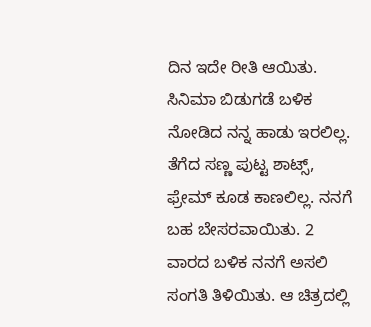ದಿನ ಇದೇ ರೀತಿ ಆಯಿತು. ಸಿನಿಮಾ ಬಿಡುಗಡೆ ಬಳಿಕ ನೋಡಿದ ನನ್ನ ಹಾಡು ಇರಲಿಲ್ಲ. ತೆಗೆದ ಸಣ್ಣ ಪುಟ್ಟ ಶಾಟ್ಸ್, ಫ್ರೇಮ್ ಕೂಡ ಕಾಣಲಿಲ್ಲ. ನನಗೆ ಬಹ ಬೇಸರವಾಯಿತು. 2 ವಾರದ ಬಳಿಕ ನನಗೆ ಅಸಲಿ ಸಂಗತಿ ತಿಳಿಯಿತು. ಆ ಚಿತ್ರದಲ್ಲಿ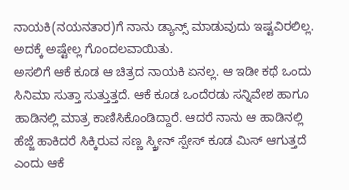ನಾಯಕಿ(ನಯನತಾರ)ಗೆ ನಾನು ಡ್ಯಾನ್ಸ್ ಮಾಡುವುದು ಇಷ್ಟವಿರಲಿಲ್ಲ. ಅದಕ್ಕೆ ಅಷ್ಟೇಲ್ಲ ಗೊಂದಲವಾಯಿತು.
ಅಸಲಿಗೆ ಆಕೆ ಕೂಡ ಆ ಚಿತ್ರದ ನಾಯಕಿ ಏನಲ್ಲ. ಆ ಇಡೀ ಕಥೆ ಒಂದು ಸಿನಿಮಾ ಸುತ್ತಾ ಸುತ್ತುತ್ತದೆ. ಆಕೆ ಕೂಡ ಒಂದೆರಡು ಸನ್ನಿವೇಶ ಹಾಗೂ ಹಾಡಿನಲ್ಲಿ ಮಾತ್ರ ಕಾಣಿಸಿಕೊಂಡಿದ್ದಾರೆ. ಆದರೆ ನಾನು ಆ ಹಾಡಿನಲ್ಲಿ ಹೆಜ್ಜೆ ಹಾಕಿದರೆ ಸಿಕ್ಕಿರುವ ಸಣ್ಣ ಸ್ಕ್ರೀನ್ ಸ್ಪೇಸ್ ಕೂಡ ಮಿಸ್ ಆಗುತ್ತದೆ ಎಂದು ಆಕೆ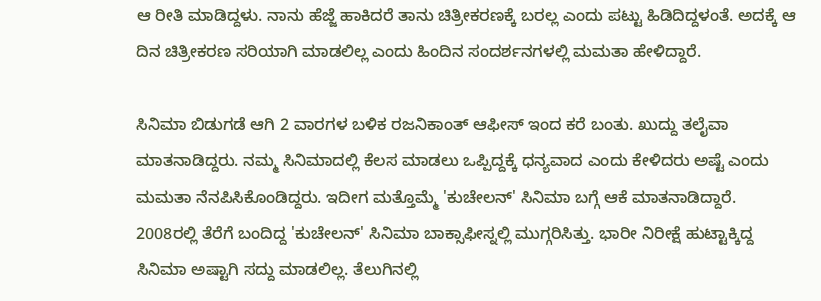ಆ ರೀತಿ ಮಾಡಿದ್ದಳು. ನಾನು ಹೆಜ್ಜೆ ಹಾಕಿದರೆ ತಾನು ಚಿತ್ರೀಕರಣಕ್ಕೆ ಬರಲ್ಲ ಎಂದು ಪಟ್ಟು ಹಿಡಿದಿದ್ದಳಂತೆ. ಅದಕ್ಕೆ ಆ ದಿನ ಚಿತ್ರೀಕರಣ ಸರಿಯಾಗಿ ಮಾಡಲಿಲ್ಲ ಎಂದು ಹಿಂದಿನ ಸಂದರ್ಶನಗಳಲ್ಲಿ ಮಮತಾ ಹೇಳಿದ್ದಾರೆ.

ಸಿನಿಮಾ ಬಿಡುಗಡೆ ಆಗಿ 2 ವಾರಗಳ ಬಳಿಕ ರಜನಿಕಾಂತ್ ಆಫೀಸ್ ಇಂದ ಕರೆ ಬಂತು. ಖುದ್ದು ತಲೈವಾ ಮಾತನಾಡಿದ್ದರು. ನಮ್ಮ ಸಿನಿಮಾದಲ್ಲಿ ಕೆಲಸ ಮಾಡಲು ಒಪ್ಪಿದ್ದಕ್ಕೆ ಧನ್ಯವಾದ ಎಂದು ಕೇಳಿದರು ಅಷ್ಟೆ ಎಂದು ಮಮತಾ ನೆನಪಿಸಿಕೊಂಡಿದ್ದರು. ಇದೀಗ ಮತ್ತೊಮ್ಮೆ 'ಕುಚೇಲನ್' ಸಿನಿಮಾ ಬಗ್ಗೆ ಆಕೆ ಮಾತನಾಡಿದ್ದಾರೆ.
2008ರಲ್ಲಿ ತೆರೆಗೆ ಬಂದಿದ್ದ 'ಕುಚೇಲನ್' ಸಿನಿಮಾ ಬಾಕ್ಸಾಫೀಸ್ನಲ್ಲಿ ಮುಗ್ಗರಿಸಿತ್ತು. ಭಾರೀ ನಿರೀಕ್ಷೆ ಹುಟ್ಟಾಕ್ಕಿದ್ದ ಸಿನಿಮಾ ಅಷ್ಟಾಗಿ ಸದ್ದು ಮಾಡಲಿಲ್ಲ. ತೆಲುಗಿನಲ್ಲಿ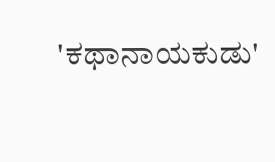'ಕಥಾನಾಯಕುಡು'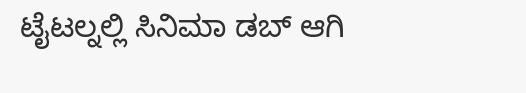ಟೈಟಲ್ನಲ್ಲಿ ಸಿನಿಮಾ ಡಬ್ ಆಗಿ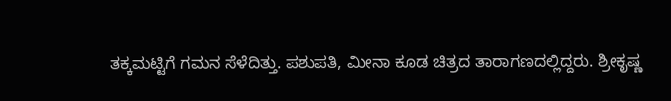ತಕ್ಕಮಟ್ಟಿಗೆ ಗಮನ ಸೆಳೆದಿತ್ತು. ಪಶುಪತಿ, ಮೀನಾ ಕೂಡ ಚಿತ್ರದ ತಾರಾಗಣದಲ್ಲಿದ್ದರು. ಶ್ರೀಕೃಷ್ಣ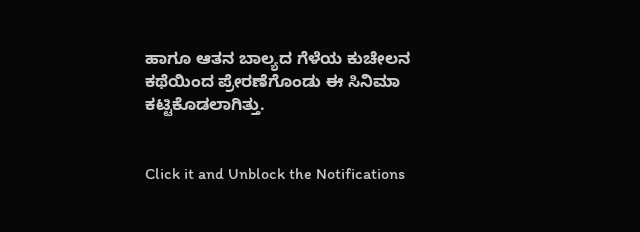ಹಾಗೂ ಆತನ ಬಾಲ್ಯದ ಗೆಳೆಯ ಕುಚೇಲನ ಕಥೆಯಿಂದ ಪ್ರೇರಣೆಗೊಂಡು ಈ ಸಿನಿಮಾ ಕಟ್ಟಿಕೊಡಲಾಗಿತ್ತು.


Click it and Unblock the Notifications